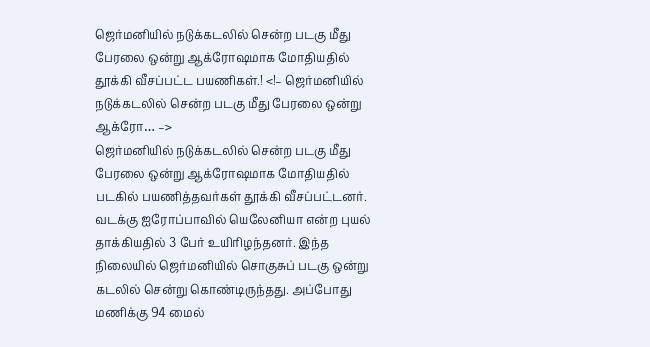ஜெர்மனியில் நடுக்கடலில் சென்ற படகு மீது பேரலை ஒன்று ஆக்ரோஷமாக மோதியதில் தூக்கி வீசப்பட்ட பயணிகள்.! <!– ஜெர்மனியில் நடுக்கடலில் சென்ற படகு மீது பேரலை ஒன்று ஆக்ரோ… –>
ஜெர்மனியில் நடுக்கடலில் சென்ற படகு மீது பேரலை ஒன்று ஆக்ரோஷமாக மோதியதில் படகில் பயணித்தவர்கள் தூக்கி வீசப்பட்டனர். வடக்கு ஐரோப்பாவில் யெலேனியா என்ற புயல் தாக்கியதில் 3 பேர் உயிரிழந்தனர். இந்த நிலையில் ஜெர்மனியில் சொகுசுப் படகு ஒன்று கடலில் சென்று கொண்டிருந்தது. அப்போது மணிக்கு 94 மைல்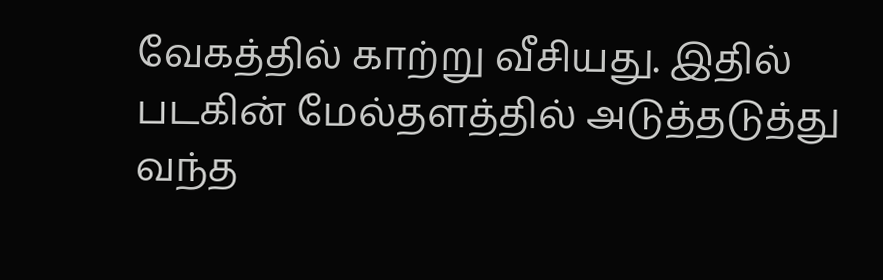வேகத்தில் காற்று வீசியது. இதில் படகின் மேல்தளத்தில் அடுத்தடுத்து வந்த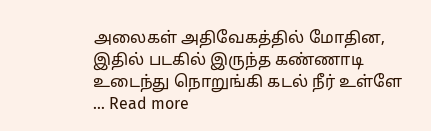அலைகள் அதிவேகத்தில் மோதின, இதில் படகில் இருந்த கண்ணாடி உடைந்து நொறுங்கி கடல் நீர் உள்ளே … Read more